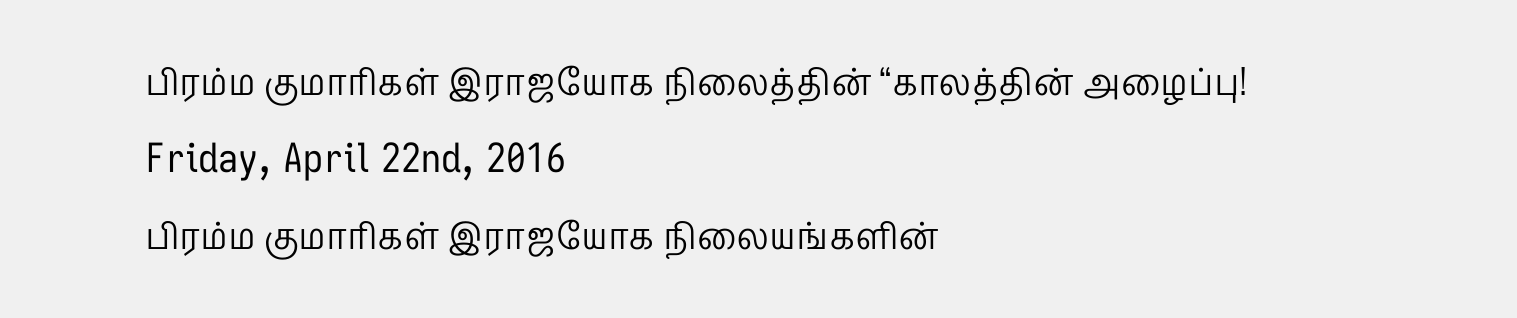பிரம்ம குமாரிகள் இராஜயோக நிலைத்தின் “காலத்தின் அழைப்பு!
Friday, April 22nd, 2016
பிரம்ம குமாரிகள் இராஜயோக நிலையங்களின்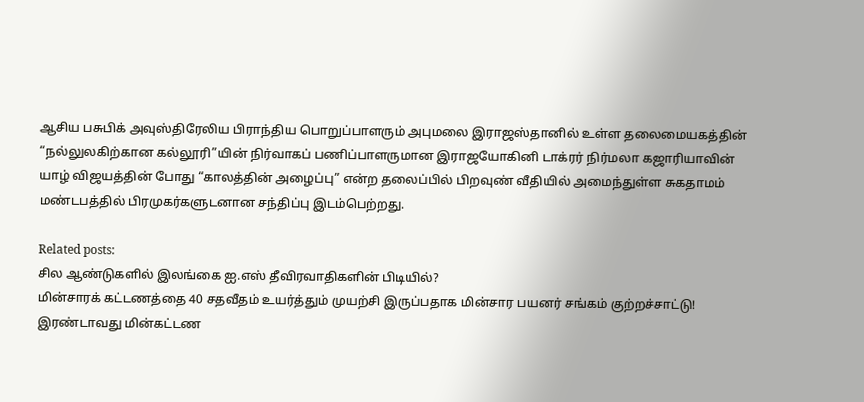ஆசிய பசுபிக் அவுஸ்திரேலிய பிராந்திய பொறுப்பாளரும் அபுமலை இராஜஸ்தானில் உள்ள தலைமையகத்தின் “நல்லுலகிற்கான கல்லூரி”யின் நிர்வாகப் பணிப்பாளருமான இராஜயோகினி டாக்ரர் நிர்மலா கஜாரியாவின் யாழ் விஜயத்தின் போது “காலத்தின் அழைப்பு” என்ற தலைப்பில் பிறவுண் வீதியில் அமைந்துள்ள சுகதாமம் மண்டபத்தில் பிரமுகர்களுடனான சந்திப்பு இடம்பெற்றது.

Related posts:
சில ஆண்டுகளில் இலங்கை ஐ.எஸ் தீவிரவாதிகளின் பிடியில்?
மின்சாரக் கட்டணத்தை 40 சதவீதம் உயர்த்தும் முயற்சி இருப்பதாக மின்சார பயனர் சங்கம் குற்றச்சாட்டு!
இரண்டாவது மின்கட்டண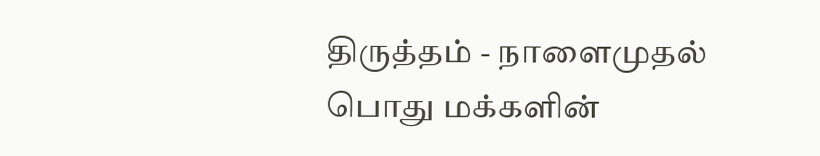திருத்தம் - நாளைமுதல் பொது மக்களின்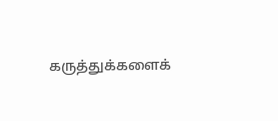கருத்துக்களைக்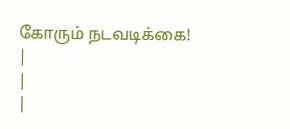கோரும் நடவடிக்கை!
|
|
|